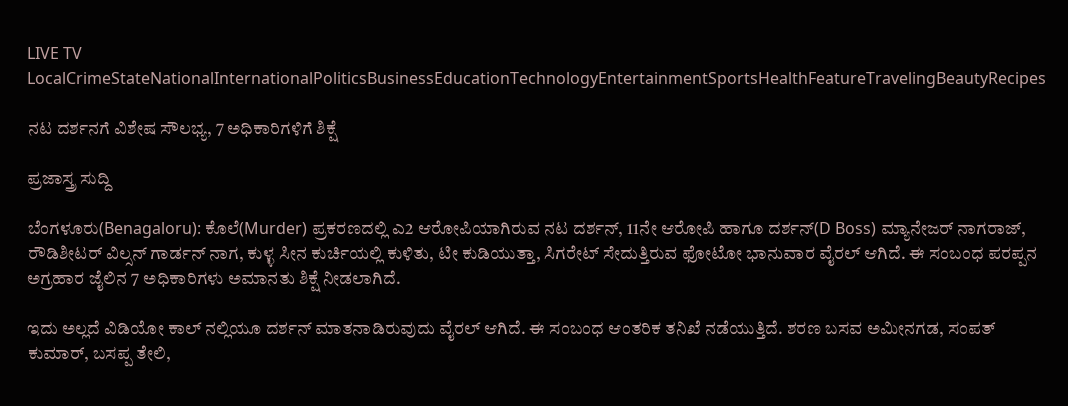LIVE TV LocalCrimeStateNationalInternationalPoliticsBusinessEducationTechnologyEntertainmentSportsHealthFeatureTravelingBeautyRecipes

ನಟ ದರ್ಶನಗೆ ವಿಶೇಷ ಸೌಲಭ್ಯ, 7 ಅಧಿಕಾರಿಗಳಿಗೆ ಶಿಕ್ಷೆ

ಪ್ರಜಾಸ್ತ್ರ ಸುದ್ದಿ

ಬೆಂಗಳೂರು(Benagaloru): ಕೊಲೆ(Murder) ಪ್ರಕರಣದಲ್ಲಿ ಎ2 ಆರೋಪಿಯಾಗಿರುವ ನಟ ದರ್ಶನ್, 11ನೇ ಆರೋಪಿ ಹಾಗೂ ದರ್ಶನ್(D Boss) ಮ್ಯಾನೇಜರ್ ನಾಗರಾಜ್, ರೌಡಿಶೀಟರ್ ವಿಲ್ಸನ್ ಗಾರ್ಡನ್ ನಾಗ, ಕುಳ್ಳ ಸೀನ ಕುರ್ಚಿಯಲ್ಲಿ ಕುಳಿತು, ಟೀ ಕುಡಿಯುತ್ತಾ, ಸಿಗರೇಟ್ ಸೇದುತ್ತಿರುವ ಫೋಟೋ ಭಾನುವಾರ ವೈರಲ್ ಆಗಿದೆ. ಈ ಸಂಬಂಧ ಪರಪ್ಪನ ಅಗ್ರಹಾರ ಜೈಲಿನ 7 ಅಧಿಕಾರಿಗಳು ಅಮಾನತು ಶಿಕ್ಷೆ ನೀಡಲಾಗಿದೆ.

ಇದು ಅಲ್ಲದೆ ವಿಡಿಯೋ ಕಾಲ್ ನಲ್ಲಿಯೂ ದರ್ಶನ್ ಮಾತನಾಡಿರುವುದು ವೈರಲ್ ಆಗಿದೆ. ಈ ಸಂಬಂಧ ಆಂತರಿಕ ತನಿಖೆ ನಡೆಯುತ್ತಿದೆ. ಶರಣ ಬಸವ ಅಮೀನಗಡ, ಸಂಪತ್ ಕುಮಾರ್, ಬಸಪ್ಪ ತೇಲಿ,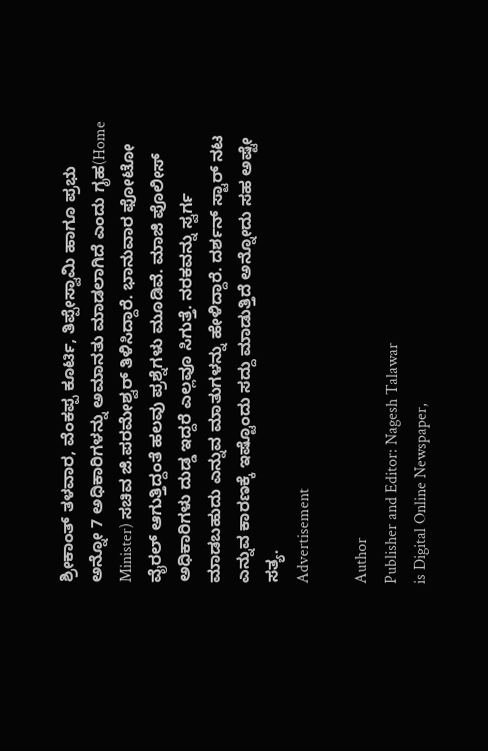ಶ್ರೀಕಾಂತ್ ತಳವಾರ, ವೆಂಕಪ್ಪ ಕೂರ್ಟಿ, ತಿಪ್ಪೇಸ್ವಾಮಿ ಹಾಗೂ ಪ್ರಭು ಅನ್ನೋ 7 ಅಧಿಕಾರಿಗಳನ್ನು ಅಮಾನತು ಮಾಡಲಾಗಿದೆ ಎಂದು ಗೃಹ(Home Minister) ಸಚಿವ ಜಿ.ಪರಮೇಶ್ವರ್ ತಿಳಿಸಿದ್ದಾರೆ. ಭಾನುವಾರ ಫೋಟೋ ವೈರಲ್ ಆಗುತ್ತಿದ್ದಂತೆ ಹಲವು ಪ್ರಶ್ನೆಗಳು ಮೂಡಿವೆ. ಮಾಜಿ ಪೊಲೀಸ್ ಅಧಿಕಾರಿಗಳು ದುಡ್ಡ ಇದ್ದರೆ ಎಲ್ಲವೂ ಸಿಗುತ್ತೆ. ನರಕವನ್ನು ಸ್ವರ್ಗ ಮಾಡಬಹುದು ಎನ್ನುವ ಮಾತುಗಳನ್ನು ಹೇಳಿದ್ದಾರೆ. ದರ್ಶನ್ ಸ್ಟಾರ್ ನಟ ಎನ್ನುವ ಕಾರಣಕ್ಕೆ ಇಷ್ಟೊಂದು ಸದ್ದು ಮಾಡುತ್ತಿದೆ ಅನ್ನೋದು ಸಹ ಅಷ್ಟೇ ಸತ್ಯ.
Advertisement

Author
Publisher and Editor: Nagesh Talawar
is Digital Online Newspaper,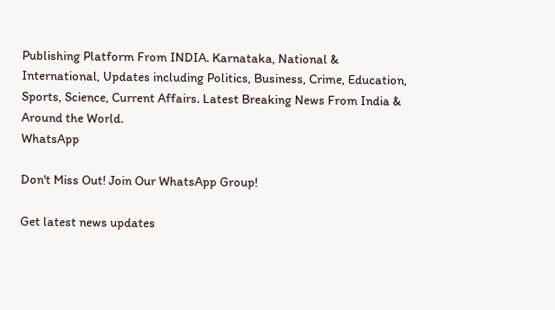Publishing Platform From INDIA. Karnataka, National & International, Updates including Politics, Business, Crime, Education, Sports, Science, Current Affairs. Latest Breaking News From India & Around the World.
WhatsApp

Don't Miss Out! Join Our WhatsApp Group!

Get latest news updates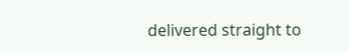delivered straight to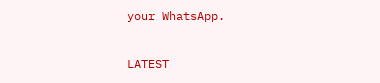your WhatsApp.

LATEST